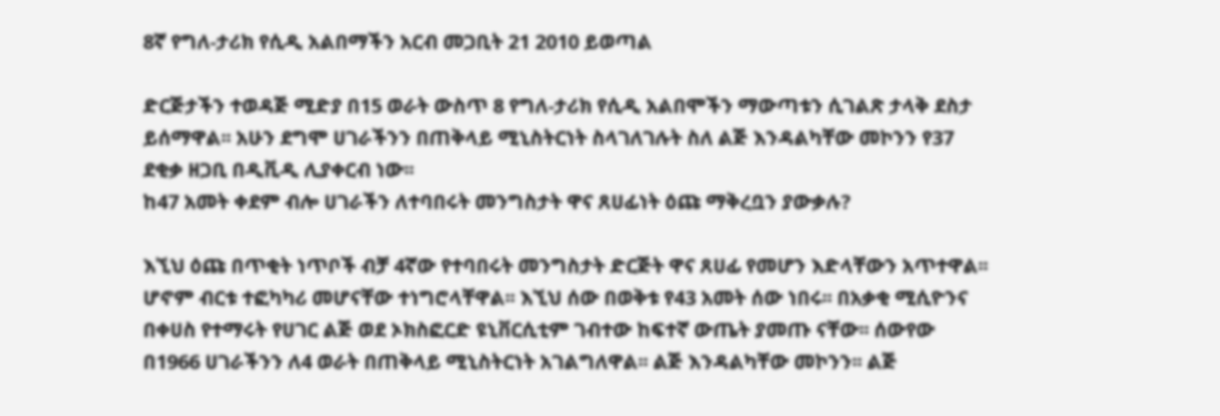8ኛ የግለ-ታሪክ የሲዲ አልበማችን አርብ መጋቢት 21 2010 ይወጣል

ድርጅታችን ተወዳጅ ሚድያ በ15 ወራት ውስጥ 8 የግለ-ታሪክ የሲዲ አልበሞችን ማውጣቱን ሲገልጽ ታላቅ ደስታ ይሰማዋል፡፡ አሁን ደግሞ ሀገራችንን በጠቅላይ ሚኒስትርነት ስላገለገሉት ስለ ልጅ እንዳልካቸው መኮንን የ37 ደቂቃ ዘጋቢ በዲቪዲ ሊያቀርብ ነው፡፡
ከ47 አመት ቀደም ብሎ ሀገራችን ለተባበሩት መንግስታት ዋና ጸሀፊነት ዕጩ ማቅረቧን ያውቃሉ?

እኚህ ዕጩ በጥቂት ነጥቦች ብቻ 4ኛው የተባበሩት መንግስታት ድርጅት ዋና ጸሀፊ የመሆን እድላቸውን አጥተዋል፡፡ ሆኖም ብርቱ ተፎካካሪ መሆናቸው ተነግሮላቸዋል፡፡ እኚህ ሰው በወቅቱ የ43 አመት ሰው ነበሩ፡፡ በአቃቂ ሚሲዮንና በቀሀስ የተማሩት የሀገር ልጅ ወደ ኦክስፎርድ ዩኒቨርሲቲም ገብተው ከፍተኛ ውጤት ያመጡ ናቸው፡፡ ሰውየው በ1966 ሀገራችንን ለ4 ወራት በጠቅላይ ሚኒስትርነት አገልግለዋል፡፡ ልጅ እንዳልካቸው መኮንን፡፡ ልጅ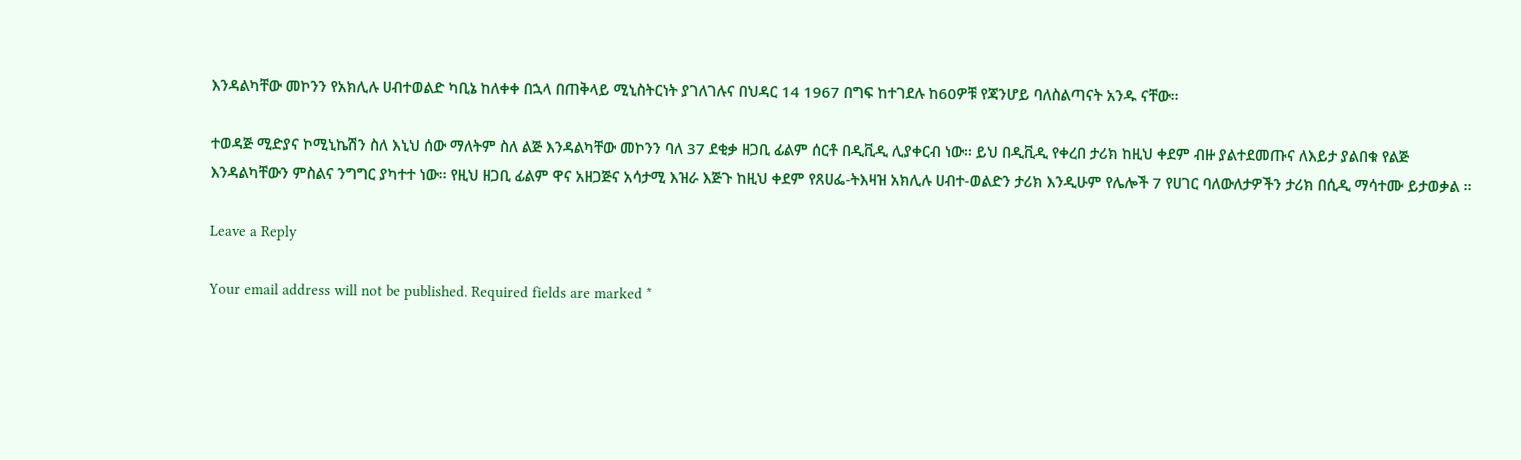እንዳልካቸው መኮንን የአክሊሉ ሀብተወልድ ካቢኔ ከለቀቀ በኋላ በጠቅላይ ሚኒስትርነት ያገለገሉና በህዳር 14 1967 በግፍ ከተገደሉ ከ60ዎቹ የጃንሆይ ባለስልጣናት አንዱ ናቸው፡፡

ተወዳጅ ሚድያና ኮሚኒኬሽን ስለ እኒህ ሰው ማለትም ስለ ልጅ እንዳልካቸው መኮንን ባለ 37 ደቂቃ ዘጋቢ ፊልም ሰርቶ በዲቪዲ ሊያቀርብ ነው፡፡ ይህ በዲቪዲ የቀረበ ታሪክ ከዚህ ቀደም ብዙ ያልተደመጡና ለእይታ ያልበቁ የልጅ እንዳልካቸውን ምስልና ንግግር ያካተተ ነው፡፡ የዚህ ዘጋቢ ፊልም ዋና አዘጋጅና አሳታሚ እዝራ እጅጉ ከዚህ ቀደም የጸሀፌ-ትእዛዝ አክሊሉ ሀብተ-ወልድን ታሪክ እንዲሁም የሌሎች 7 የሀገር ባለውለታዎችን ታሪክ በሲዲ ማሳተሙ ይታወቃል ፡፡

Leave a Reply

Your email address will not be published. Required fields are marked *